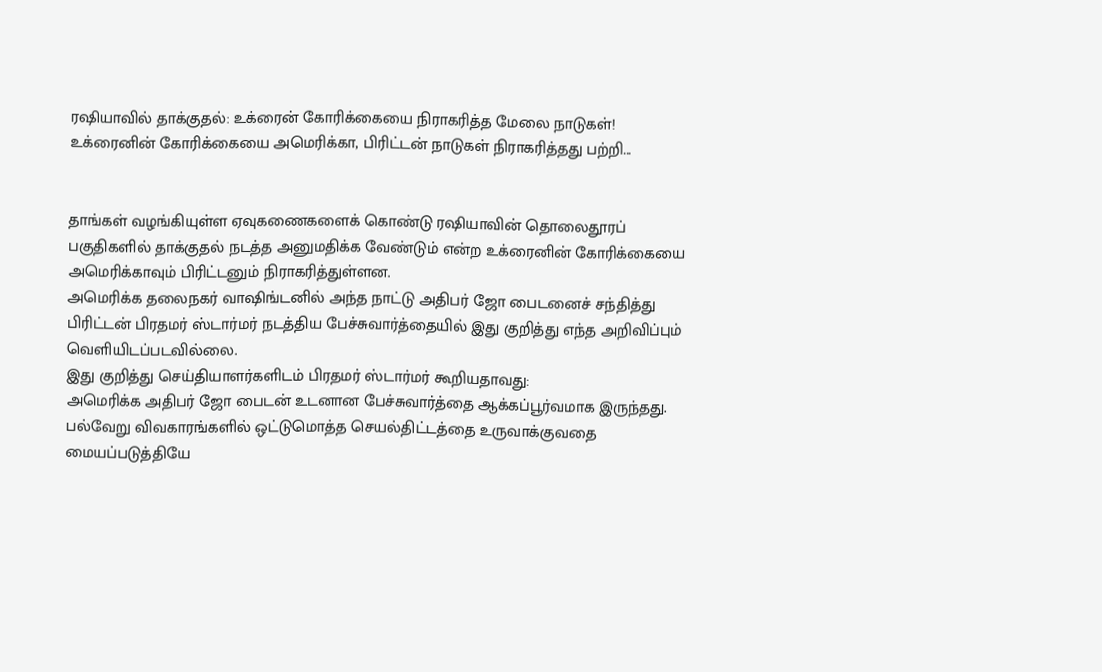ரஷியாவில் தாக்குதல்: உக்ரைன் கோரிக்கையை நிராகரித்த மேலை நாடுகள்!
உக்ரைனின் கோரிக்கையை அமெரிக்கா, பிரிட்டன் நாடுகள் நிராகரித்தது பற்றி...


தாங்கள் வழங்கியுள்ள ஏவுகணைகளைக் கொண்டு ரஷியாவின் தொலைதூரப் பகுதிகளில் தாக்குதல் நடத்த அனுமதிக்க வேண்டும் என்ற உக்ரைனின் கோரிக்கையை அமெரிக்காவும் பிரிட்டனும் நிராகரித்துள்ளன.
அமெரிக்க தலைநகர் வாஷிங்டனில் அந்த நாட்டு அதிபர் ஜோ பைடனைச் சந்தித்து பிரிட்டன் பிரதமர் ஸ்டார்மர் நடத்திய பேச்சுவார்த்தையில் இது குறித்து எந்த அறிவிப்பும் வெளியிடப்படவில்லை.
இது குறித்து செய்தியாளர்களிடம் பிரதமர் ஸ்டார்மர் கூறியதாவது:
அமெரிக்க அதிபர் ஜோ பைடன் உடனான பேச்சுவார்த்தை ஆக்கப்பூர்வமாக இருந்தது.
பல்வேறு விவகாரங்களில் ஒட்டுமொத்த செயல்திட்டத்தை உருவாக்குவதை மையப்படுத்தியே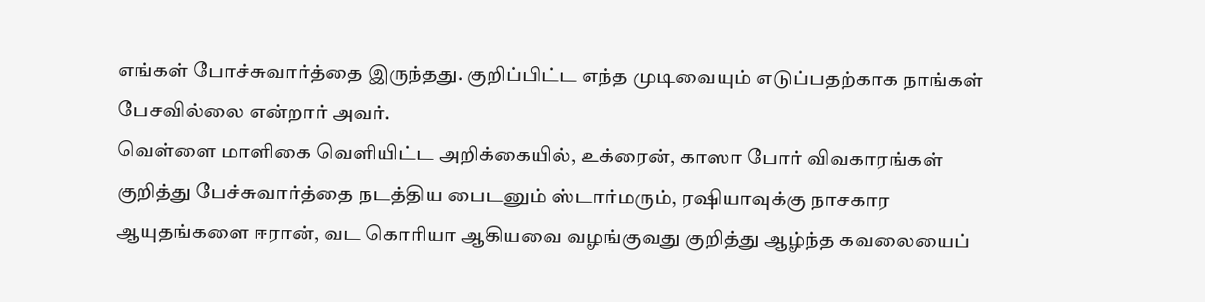எங்கள் போச்சுவார்த்தை இருந்தது. குறிப்பிட்ட எந்த முடிவையும் எடுப்பதற்காக நாங்கள் பேசவில்லை என்றார் அவர்.
வெள்ளை மாளிகை வெளியிட்ட அறிக்கையில், உக்ரைன், காஸா போர் விவகாரங்கள் குறித்து பேச்சுவார்த்தை நடத்திய பைடனும் ஸ்டார்மரும், ரஷியாவுக்கு நாசகார ஆயுதங்களை ஈரான், வட கொரியா ஆகியவை வழங்குவது குறித்து ஆழ்ந்த கவலையைப்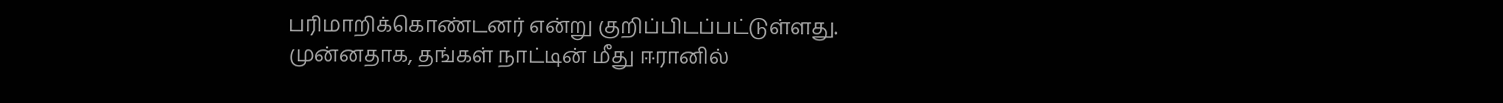பரிமாறிக்கொண்டனர் என்று குறிப்பிடப்பட்டுள்ளது.
முன்னதாக, தங்கள் நாட்டின் மீது ஈரானில்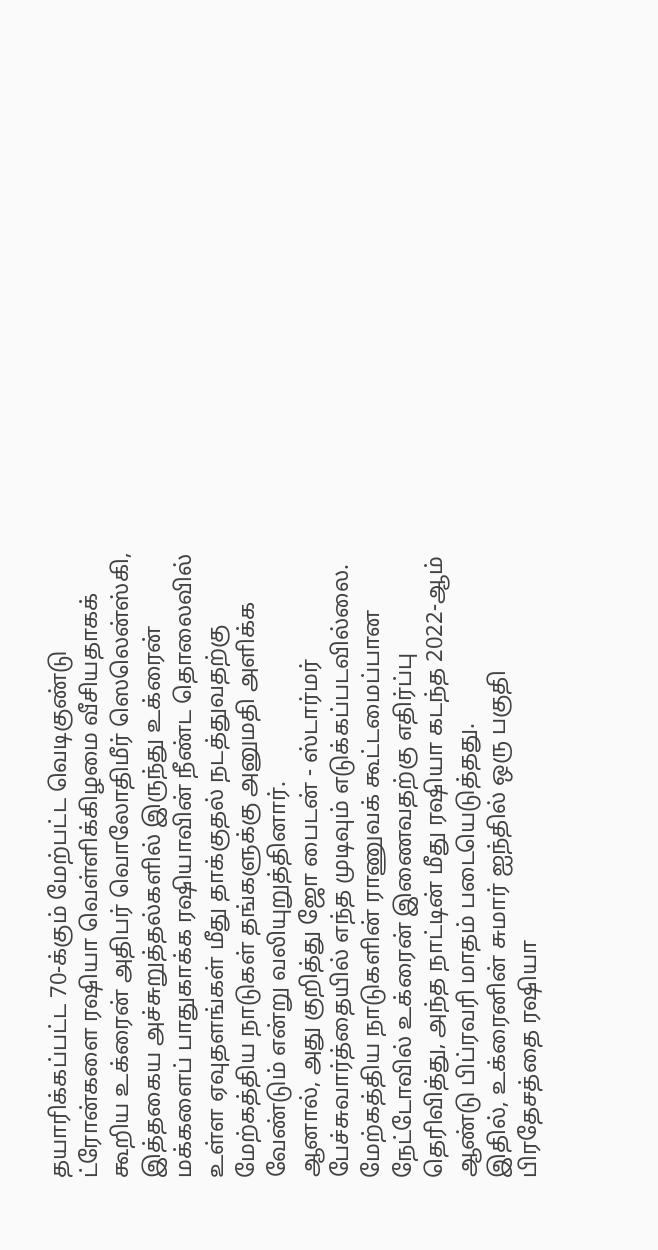தயாரிக்கப்பட்ட 70-க்கும் மேற்பட்ட வெடிகுண்டு ட்ரோன்களை ரஷியா வெள்ளிக்கிழமை வீசியதாகக் கூறிய உக்ரைன் அதிபர் வொலோதிமீர் ஸெலென்ஸ்கி, இத்தகைய அச்சுறுத்தல்களில் இருந்து உக்ரைன் மக்களைப் பாதுகாக்க ரஷியாவின் நீண்ட தொலைவில் உள்ள ஏவுதளங்கள் மீது தாக்குதல் நடத்துவதற்கு மேற்கத்திய நாடுகள் தங்களுக்கு அனுமதி அளிக்க வேண்டும் என்று வலியுறுத்தினார்.
ஆனால், அது குறித்து ஜோ பைடன் - ஸ்டார்மர் பேச்சுவார்த்தையில் எந்த முடிவும் எடுக்கப்படவில்லை.
மேற்கத்திய நாடுகளின் ராணுவக் கூட்டமைப்பான நேட்டோவில் உக்ரைன் இணைவதற்கு எதிர்ப்பு தெரிவித்து, அந்த நாட்டின் மீது ரஷியா கடந்த 2022-ஆம் ஆண்டு பிப்ரவரி மாதம் படையெடுத்தது.
இதில், உக்ரைனின் சுமார் ஐந்தில் ஒரு பகுதி பிரதேசத்தை ரஷியா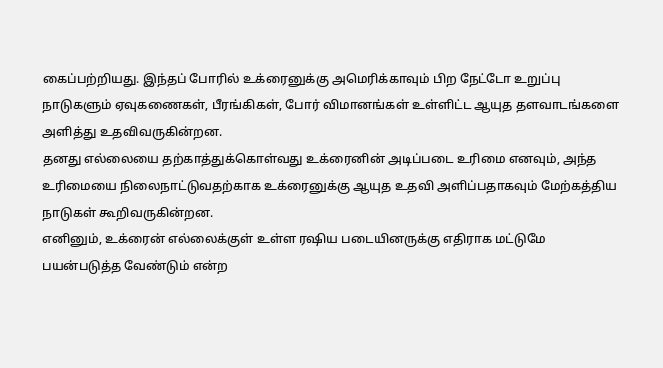கைப்பற்றியது. இந்தப் போரில் உக்ரைனுக்கு அமெரிக்காவும் பிற நேட்டோ உறுப்பு நாடுகளும் ஏவுகணைகள், பீரங்கிகள், போர் விமானங்கள் உள்ளிட்ட ஆயுத தளவாடங்களை அளித்து உதவிவருகின்றன.
தனது எல்லையை தற்காத்துக்கொள்வது உக்ரைனின் அடிப்படை உரிமை எனவும், அந்த உரிமையை நிலைநாட்டுவதற்காக உக்ரைனுக்கு ஆயுத உதவி அளிப்பதாகவும் மேற்கத்திய நாடுகள் கூறிவருகின்றன.
எனினும், உக்ரைன் எல்லைக்குள் உள்ள ரஷிய படையினருக்கு எதிராக மட்டுமே பயன்படுத்த வேண்டும் என்ற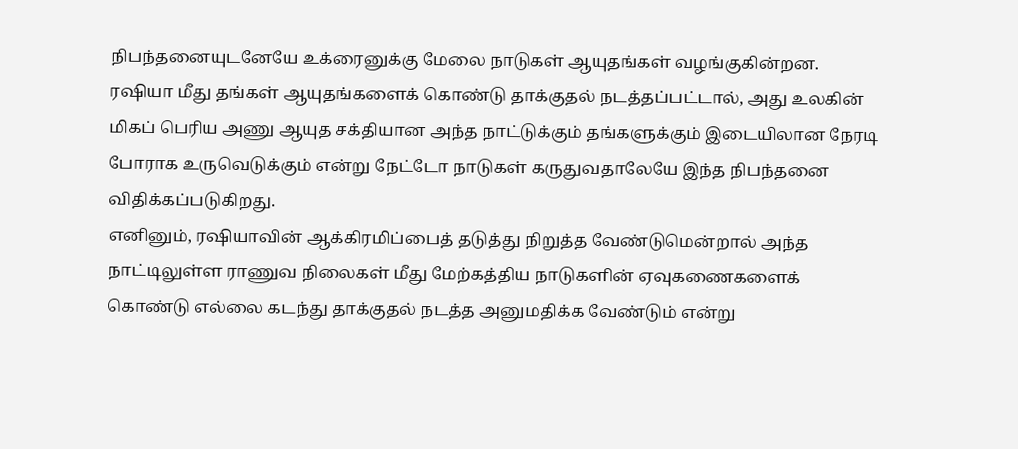நிபந்தனையுடனேயே உக்ரைனுக்கு மேலை நாடுகள் ஆயுதங்கள் வழங்குகின்றன.
ரஷியா மீது தங்கள் ஆயுதங்களைக் கொண்டு தாக்குதல் நடத்தப்பட்டால், அது உலகின் மிகப் பெரிய அணு ஆயுத சக்தியான அந்த நாட்டுக்கும் தங்களுக்கும் இடையிலான நேரடி போராக உருவெடுக்கும் என்று நேட்டோ நாடுகள் கருதுவதாலேயே இந்த நிபந்தனை விதிக்கப்படுகிறது.
எனினும், ரஷியாவின் ஆக்கிரமிப்பைத் தடுத்து நிறுத்த வேண்டுமென்றால் அந்த நாட்டிலுள்ள ராணுவ நிலைகள் மீது மேற்கத்திய நாடுகளின் ஏவுகணைகளைக் கொண்டு எல்லை கடந்து தாக்குதல் நடத்த அனுமதிக்க வேண்டும் என்று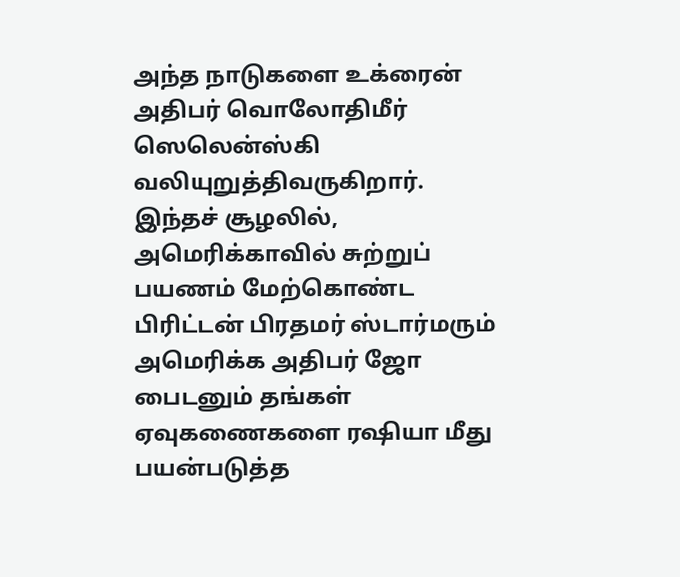அந்த நாடுகளை உக்ரைன் அதிபர் வொலோதிமீர் ஸெலென்ஸ்கி வலியுறுத்திவருகிறார்.
இந்தச் சூழலில், அமெரிக்காவில் சுற்றுப் பயணம் மேற்கொண்ட பிரிட்டன் பிரதமர் ஸ்டார்மரும் அமெரிக்க அதிபர் ஜோ பைடனும் தங்கள் ஏவுகணைகளை ரஷியா மீது பயன்படுத்த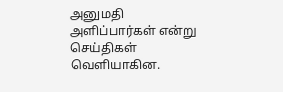அனுமதி அளிப்பார்கள் என்று செய்திகள் வெளியாகின.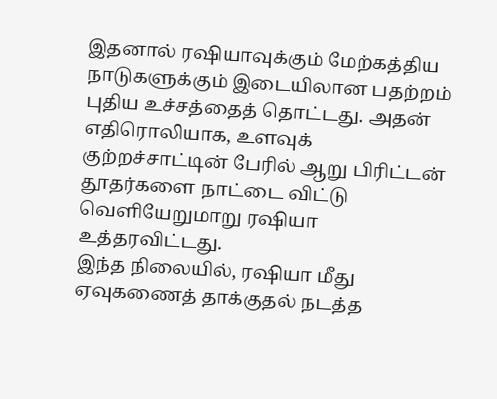இதனால் ரஷியாவுக்கும் மேற்கத்திய நாடுகளுக்கும் இடையிலான பதற்றம் புதிய உச்சத்தைத் தொட்டது. அதன் எதிரொலியாக, உளவுக் குற்றச்சாட்டின் பேரில் ஆறு பிரிட்டன் தூதர்களை நாட்டை விட்டு வெளியேறுமாறு ரஷியா உத்தரவிட்டது.
இந்த நிலையில், ரஷியா மீது ஏவுகணைத் தாக்குதல் நடத்த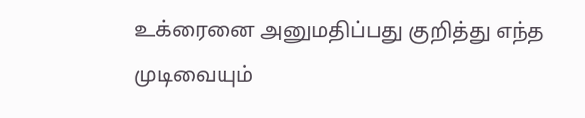உக்ரைனை அனுமதிப்பது குறித்து எந்த முடிவையும்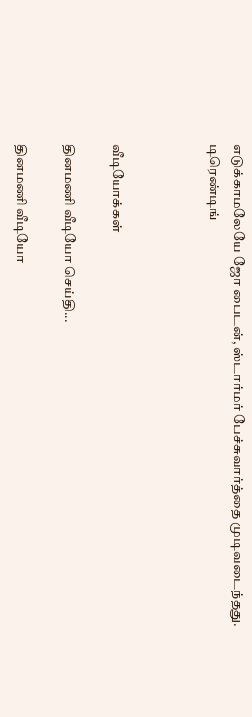எடுக்காமலேயே ஜோ பைடன், ஸ்டார்மர் பேச்சுவார்த்தை முடிவடைந்தது.
டிரெண்டிங்



வீடியோக்கள்

தினமணி வீடியோ செய்தி...

தினமணி வீடியோ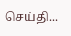செய்தி...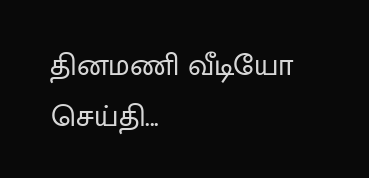தினமணி வீடியோ செய்தி...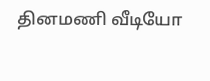தினமணி வீடியோ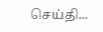செய்தி...